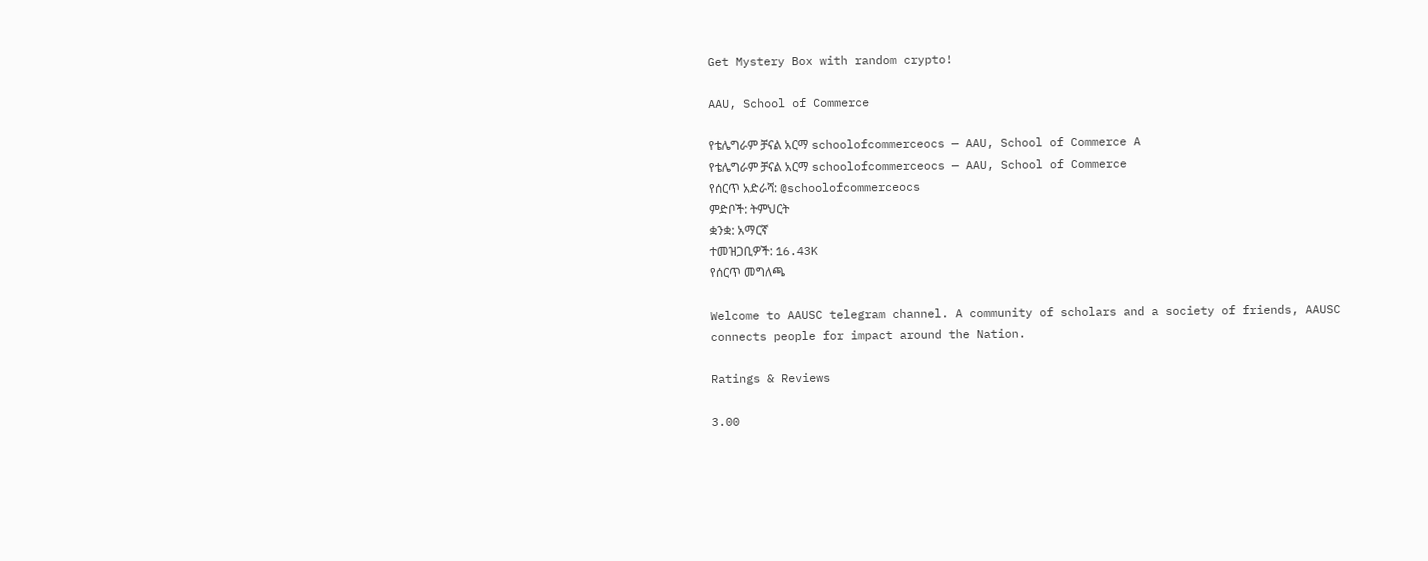Get Mystery Box with random crypto!

AAU, School of Commerce

የቴሌግራም ቻናል አርማ schoolofcommerceocs — AAU, School of Commerce A
የቴሌግራም ቻናል አርማ schoolofcommerceocs — AAU, School of Commerce
የሰርጥ አድራሻ: @schoolofcommerceocs
ምድቦች: ትምህርት
ቋንቋ: አማርኛ
ተመዝጋቢዎች: 16.43K
የሰርጥ መግለጫ

Welcome to AAUSC telegram channel. A community of scholars and a society of friends, AAUSC connects people for impact around the Nation.

Ratings & Reviews

3.00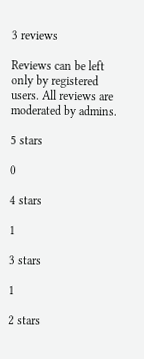3 reviews

Reviews can be left only by registered users. All reviews are moderated by admins.

5 stars

0

4 stars

1

3 stars

1

2 stars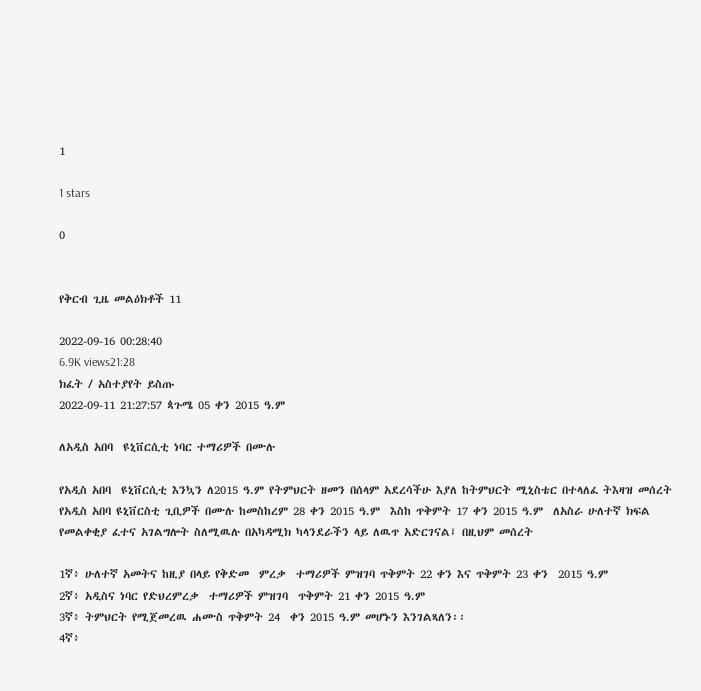1

1 stars

0


የቅርብ ጊዜ መልዕክቶች 11

2022-09-16 00:28:40
6.9K views21:28
ክፈት / አስተያየት ይስጡ
2022-09-11 21:27:57 ጳጉሜ 05 ቀን 2015 ዓ.ም

ለአዲስ አበባ  ዩኒቨርሲቲ ነባር ተማሪዎች በሙሉ

የአዲስ አበባ  ዩኒቨርሲቲ እንኳን ለ2015 ዓ.ም የትምህርት ዘመን በሰላም አደረሳችሁ እያለ ከትምህርት ሚኒስቴር በተላለፈ ትእዛዝ መሰረት የአዲስ አበባ ዩኒቨርስቲ ጊቢዎች በሙሉ ከመስከረም 28 ቀን 2015 ዓ.ም  እስከ ጥቅምት 17 ቀን 2015 ዓ.ም  ለአስራ ሁለተኛ ክፍል የመልቀቂያ ፈተና አገልግሎት ስለሚዉሉ በአካዳሚክ ካላንደራችን ላይ ለዉጥ አድርገናል፤ በዚህም መሰረት

1ኛ፥ ሁለተኛ አመትና ከዚያ በላይ የቅድመ  ምረቃ  ተማሪዎች ምዝገባ ጥቅምት 22 ቀን እና ጥቅምት 23 ቀን  2015 ዓ.ም
2ኛ፥ አዲስና ነባር የድህረምረቃ  ተማሪዎች ምዝገባ  ጥቅምት 21 ቀን 2015 ዓ.ም
3ኛ፥ ትምህርት የሚጀመረዉ ሐሙስ ጥቅምት 24  ቀን 2015 ዓ.ም መሆኑን እንገልጻለን፡፡
4ኛ፥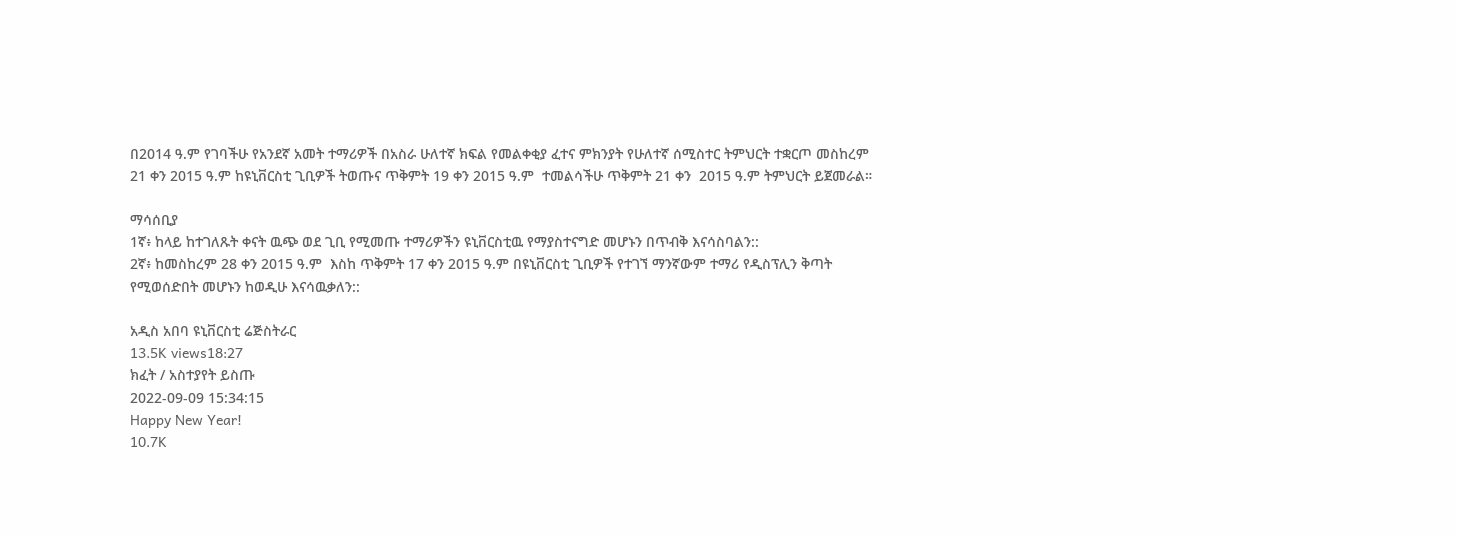በ2014 ዓ.ም የገባችሁ የአንደኛ አመት ተማሪዎች በአስራ ሁለተኛ ክፍል የመልቀቂያ ፈተና ምክንያት የሁለተኛ ሰሚስተር ትምህርት ተቋርጦ መስከረም 21 ቀን 2015 ዓ.ም ከዩኒቨርስቲ ጊቢዎች ትወጡና ጥቅምት 19 ቀን 2015 ዓ.ም  ተመልሳችሁ ጥቅምት 21 ቀን  2015 ዓ.ም ትምህርት ይጀመራል።

ማሳሰቢያ
1ኛ፥ ከላይ ከተገለጹት ቀናት ዉጭ ወደ ጊቢ የሚመጡ ተማሪዎችን ዩኒቨርስቲዉ የማያስተናግድ መሆኑን በጥብቅ እናሳስባልን::
2ኛ፥ ከመስከረም 28 ቀን 2015 ዓ.ም  እስከ ጥቅምት 17 ቀን 2015 ዓ.ም በዩኒቨርስቲ ጊቢዎች የተገኘ ማንኛውም ተማሪ የዲስፕሊን ቅጣት የሚወሰድበት መሆኑን ከወዲሁ እናሳዉቃለን::

አዲስ አበባ ዩኒቨርስቲ ሬጅስትራር
13.5K views18:27
ክፈት / አስተያየት ይስጡ
2022-09-09 15:34:15
Happy New Year!
10.7K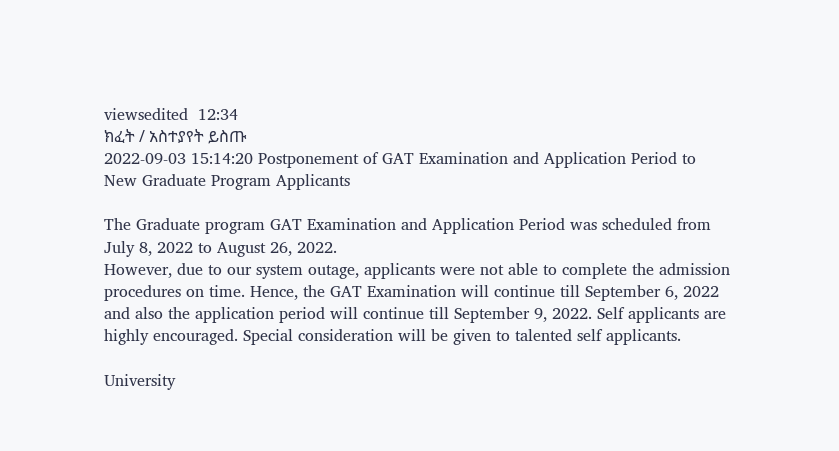viewsedited  12:34
ክፈት / አስተያየት ይስጡ
2022-09-03 15:14:20 Postponement of GAT Examination and Application Period to New Graduate Program Applicants

The Graduate program GAT Examination and Application Period was scheduled from July 8, 2022 to August 26, 2022.
However, due to our system outage, applicants were not able to complete the admission procedures on time. Hence, the GAT Examination will continue till September 6, 2022 and also the application period will continue till September 9, 2022. Self applicants are highly encouraged. Special consideration will be given to talented self applicants.

University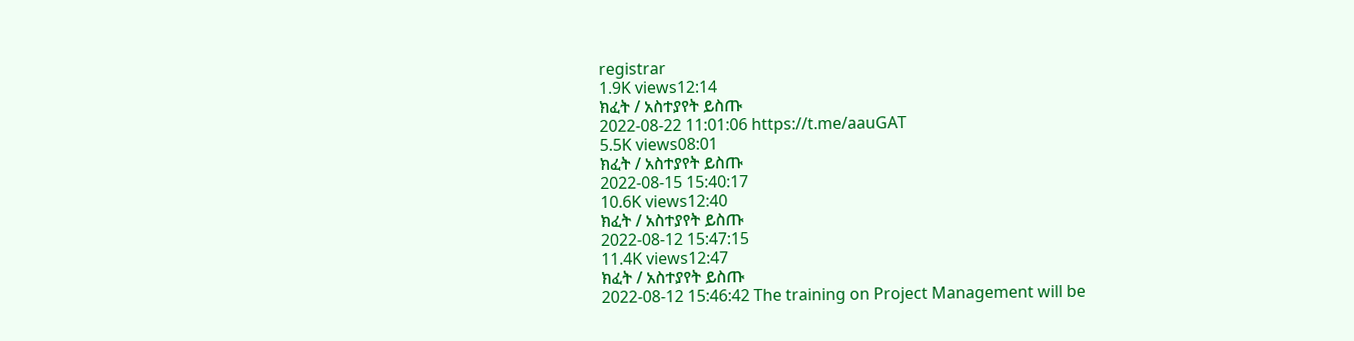registrar
1.9K views12:14
ክፈት / አስተያየት ይስጡ
2022-08-22 11:01:06 https://t.me/aauGAT
5.5K views08:01
ክፈት / አስተያየት ይስጡ
2022-08-15 15:40:17
10.6K views12:40
ክፈት / አስተያየት ይስጡ
2022-08-12 15:47:15
11.4K views12:47
ክፈት / አስተያየት ይስጡ
2022-08-12 15:46:42 The training on Project Management will be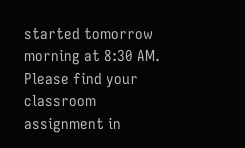started tomorrow morning at 8:30 AM. Please find your classroom assignment in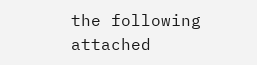the following attached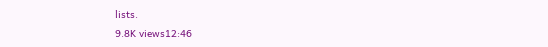lists.
9.8K views12:46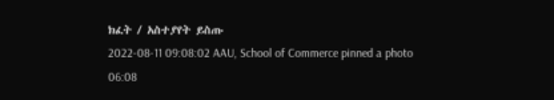ክፈት / አስተያየት ይስጡ
2022-08-11 09:08:02 AAU, School of Commerce pinned a photo
06:08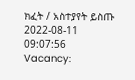ክፈት / አስተያየት ይስጡ
2022-08-11 09:07:56
Vacancy: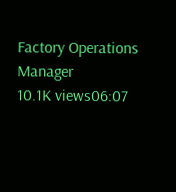Factory Operations Manager
10.1K views06:07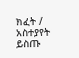ክፈት / አስተያየት ይስጡ